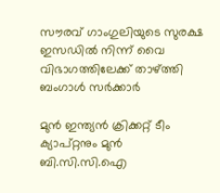സൗരവ് ഗാംഗുലിയുടെ സുരക്ഷ ഇസഡിൽ നിന്ന് വൈ വിഭാഗത്തിലേക്ക് താഴ്ത്തി ബംഗാൾ സർക്കാർ

മുൻ ഇന്ത്യൻ ക്രിക്കറ്റ് ടീം ക്യാപ്റ്റനും മുൻ ബി.സി.സി.ഐ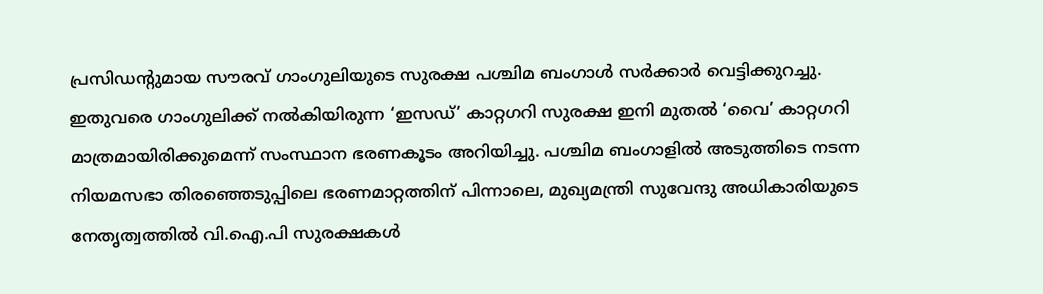പ്രസിഡന്റുമായ സൗരവ് ഗാംഗുലിയുടെ സുരക്ഷ പശ്ചിമ ബംഗാൾ സർക്കാർ വെട്ടിക്കുറച്ചു. ഇതുവരെ ഗാംഗുലിക്ക് നൽകിയിരുന്ന ‘ഇസഡ്’ കാറ്റഗറി സുരക്ഷ ഇനി മുതൽ ‘വൈ’ കാറ്റഗറി മാത്രമായിരിക്കുമെന്ന് സംസ്ഥാന ഭരണകൂടം അറിയിച്ചു. പശ്ചിമ ബംഗാളിൽ അടുത്തിടെ നടന്ന നിയമസഭാ തിരഞ്ഞെടുപ്പിലെ ഭരണമാറ്റത്തിന് പിന്നാലെ, മുഖ്യമന്ത്രി സുവേന്ദു അധികാരിയുടെ നേതൃത്വത്തിൽ വി.ഐ.പി സുരക്ഷകൾ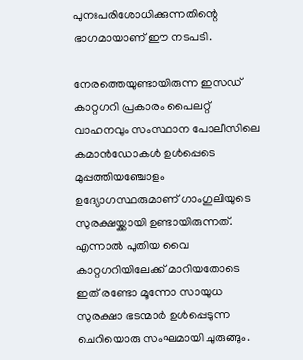പുനഃപരിശോധിക്കുന്നതിന്റെ ഭാഗമായാണ് ഈ നടപടി.

നേരത്തെയുണ്ടായിരുന്ന ഇസഡ് കാറ്റഗറി പ്രകാരം പൈലറ്റ് വാഹനവും സംസ്ഥാന പോലീസിലെ കമാൻഡോകൾ ഉൾപ്പെടെ മുപ്പത്തിയഞ്ചോളം ഉദ്യോഗസ്ഥരുമാണ് ഗാംഗുലിയുടെ സുരക്ഷയ്ക്കായി ഉണ്ടായിരുന്നത്. എന്നാൽ പുതിയ വൈ കാറ്റഗറിയിലേക്ക് മാറിയതോടെ ഇത് രണ്ടോ മൂന്നോ സായുധ സുരക്ഷാ ഭടന്മാർ ഉൾപ്പെടുന്ന ചെറിയൊരു സംഘമായി ചുരുങ്ങും.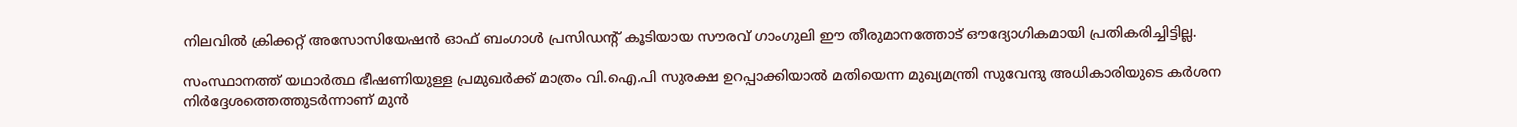നിലവിൽ ക്രിക്കറ്റ് അസോസിയേഷൻ ഓഫ് ബംഗാൾ പ്രസിഡന്റ് കൂടിയായ സൗരവ് ഗാംഗുലി ഈ തീരുമാനത്തോട് ഔദ്യോഗികമായി പ്രതികരിച്ചിട്ടില്ല.

സംസ്ഥാനത്ത് യഥാർത്ഥ ഭീഷണിയുള്ള പ്രമുഖർക്ക് മാത്രം വി.ഐ.പി സുരക്ഷ ഉറപ്പാക്കിയാൽ മതിയെന്ന മുഖ്യമന്ത്രി സുവേന്ദു അധികാരിയുടെ കർശന നിർദ്ദേശത്തെത്തുടർന്നാണ് മുൻ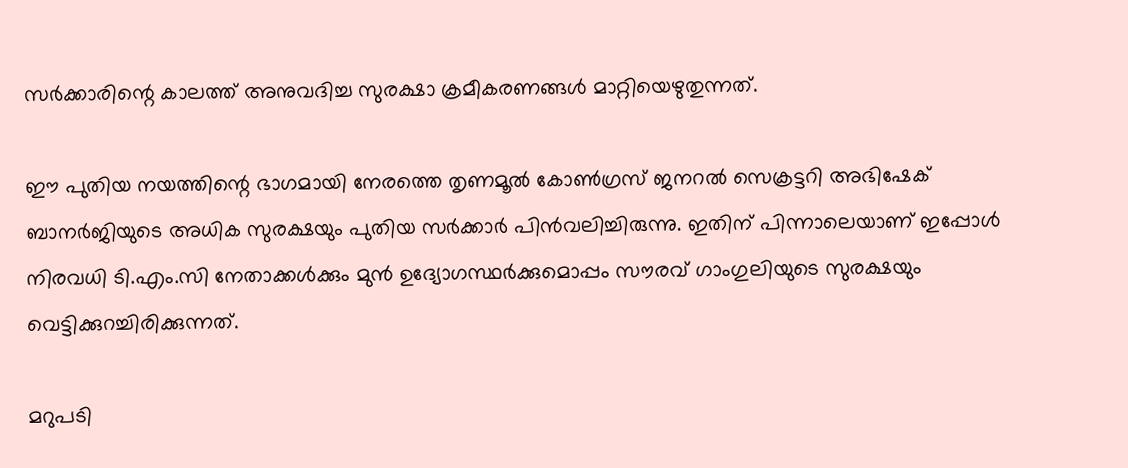സർക്കാരിന്റെ കാലത്ത് അനുവദിച്ച സുരക്ഷാ ക്രമീകരണങ്ങൾ മാറ്റിയെഴുതുന്നത്.

ഈ പുതിയ നയത്തിന്റെ ഭാഗമായി നേരത്തെ തൃണമൂൽ കോൺഗ്രസ് ജനറൽ സെക്രട്ടറി അഭിഷേക് ബാനർജിയുടെ അധിക സുരക്ഷയും പുതിയ സർക്കാർ പിൻവലിച്ചിരുന്നു. ഇതിന് പിന്നാലെയാണ് ഇപ്പോൾ നിരവധി ടി.എം.സി നേതാക്കൾക്കും മുൻ ഉദ്യോഗസ്ഥർക്കുമൊപ്പം സൗരവ് ഗാംഗുലിയുടെ സുരക്ഷയും വെട്ടിക്കുറച്ചിരിക്കുന്നത്.

മറുപടി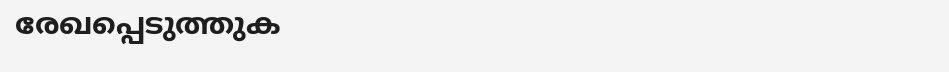രേഖപ്പെടുത്തുക